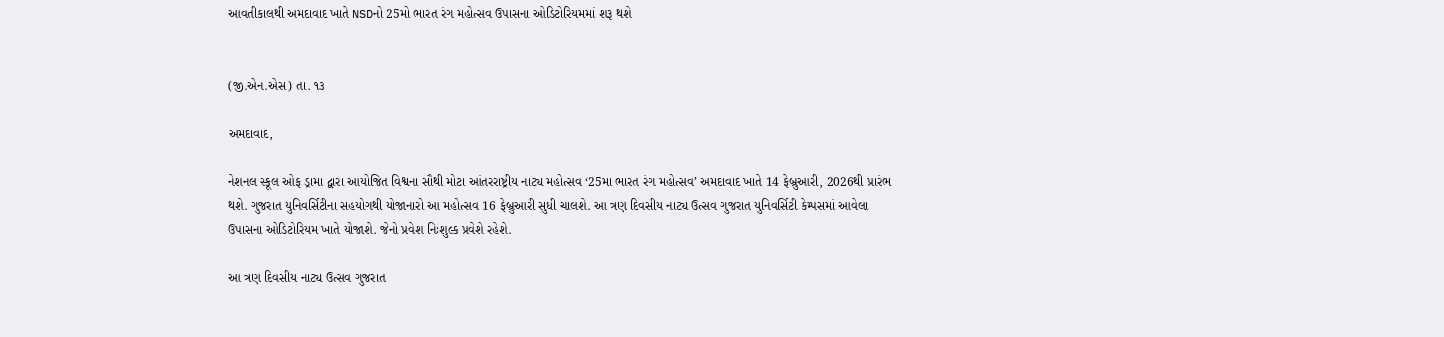આવતીકાલથી અમદાવાદ ખાતે NSDનો 25મો ભારત રંગ મહોત્સવ ઉપાસના ઓડિટોરિયમમાં શરૂ થશે


(જી.એન.એસ) તા. ૧૩

અમદાવાદ,

નેશનલ સ્કૂલ ઓફ ડ્રામા દ્વારા આયોજિત વિશ્વના સૌથી મોટા આંતરરાષ્ટ્રીય નાટ્ય મહોત્સવ ‘25મા ભારત રંગ મહોત્સવ’ અમદાવાદ ખાતે 14 ફેબ્રુઆરી, 2026થી પ્રારંભ થશે. ગુજરાત યુનિવર્સિટીના સહયોગથી યોજાનારો આ મહોત્સવ 16 ફેબ્રુઆરી સુધી ચાલશે. આ ત્રણ દિવસીય નાટ્ય ઉત્સવ ગુજરાત યુનિવર્સિટી કેમ્પસમાં આવેલા ઉપાસના ઓડિટોરિયમ ખાતે યોજાશે. જેનો પ્રવેશ નિઃશુલ્ક પ્રવેશે રહેશે.

આ ત્રણ દિવસીય નાટ્ય ઉત્સવ ગુજરાત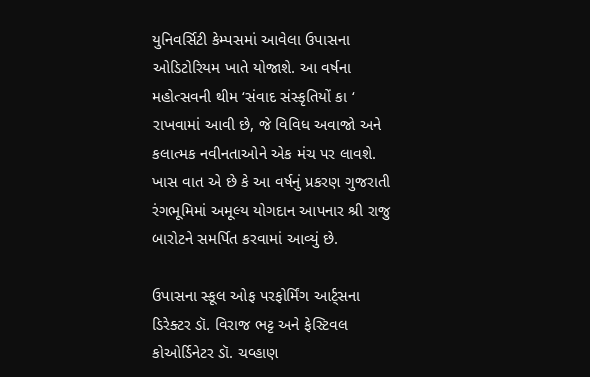યુનિવર્સિટી કેમ્પસમાં આવેલા ઉપાસના ઓડિટોરિયમ ખાતે યોજાશે. આ વર્ષના મહોત્સવની થીમ ‘સંવાદ સંસ્કૃતિયોં કા ‘ રાખવામાં આવી છે, જે વિવિધ અવાજો અને કલાત્મક નવીનતાઓને એક મંચ પર લાવશે. ખાસ વાત એ છે કે આ વર્ષનું પ્રકરણ ગુજરાતી રંગભૂમિમાં અમૂલ્ય યોગદાન આપનાર શ્રી રાજુ બારોટને સમર્પિત કરવામાં આવ્યું છે.

ઉપાસના સ્કૂલ ઓફ પરફોર્મિંગ આર્ટ્સના ડિરેક્ટર ડૉ. વિરાજ ભટ્ટ અને ફેસ્ટિવલ કોઓર્ડિનેટર ડૉ. ચવ્હાણ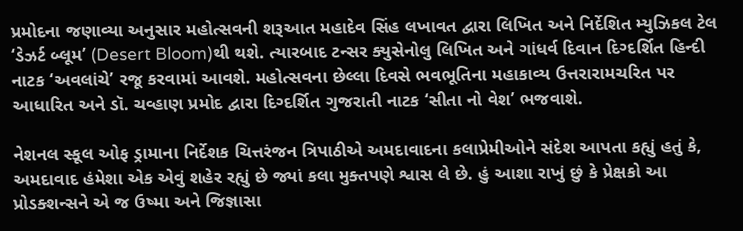પ્રમોદના જણાવ્યા અનુસાર મહોત્સવની શરૂઆત મહાદેવ સિંહ લખાવત દ્વારા લિખિત અને નિર્દેશિત મ્યુઝિકલ ટેલ ‘ડેઝર્ટ બ્લૂમ’ (Desert Bloom)થી થશે. ત્યારબાદ ટન્સર ક્યુસેનોલુ લિખિત અને ગાંધર્વ દિવાન દિગ્દર્શિત હિન્દી નાટક ‘અવલાંચે’ રજૂ કરવામાં આવશે. મહોત્સવના છેલ્લા દિવસે ભવભૂતિના મહાકાવ્ય ઉત્તરારામચરિત પર આધારિત અને ડૉ. ચવ્હાણ પ્રમોદ દ્વારા દિગ્દર્શિત ગુજરાતી નાટક ‘સીતા નો વેશ’ ભજવાશે.

નેશનલ સ્કૂલ ઓફ ડ્રામાના નિર્દેશક ચિત્તરંજન ત્રિપાઠીએ અમદાવાદના કલાપ્રેમીઓને સંદેશ આપતા કહ્યું હતું કે, અમદાવાદ હંમેશા એક એવું શહેર રહ્યું છે જ્યાં કલા મુક્તપણે શ્વાસ લે છે. હું આશા રાખું છું કે પ્રેક્ષકો આ પ્રોડક્શન્સને એ જ ઉષ્મા અને જિજ્ઞાસા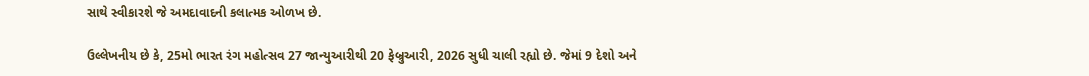સાથે સ્વીકારશે જે અમદાવાદની કલાત્મક ઓળખ છે.

ઉલ્લેખનીય છે કે, 25મો ભારત રંગ મહોત્સવ 27 જાન્યુઆરીથી 20 ફેબ્રુઆરી, 2026 સુધી ચાલી રહ્યો છે. જેમાં 9 દેશો અને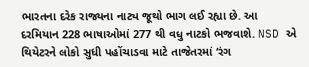ભારતના દરેક રાજ્યના નાટ્ય જૂથો ભાગ લઈ રહ્યા છે. આ દરમિયાન 228 ભાષાઓમાં 277 થી વધુ નાટકો ભજવાશે. NSD એ થિયેટરને લોકો સુધી પહોંચાડવા માટે તાજેતરમાં ‘રંગ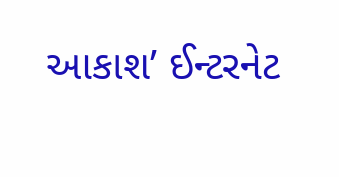આકાશ’ ઈન્ટરનેટ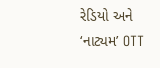રેડિયો અને ‘નાટ્યમ’ OTT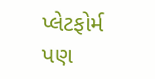પ્લેટફોર્મ પણ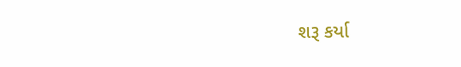શરૂ કર્યા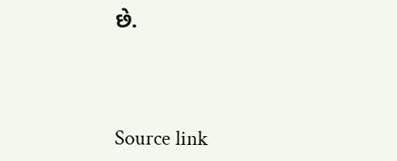છે.



Source link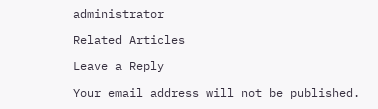administrator

Related Articles

Leave a Reply

Your email address will not be published.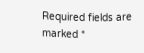Required fields are marked *